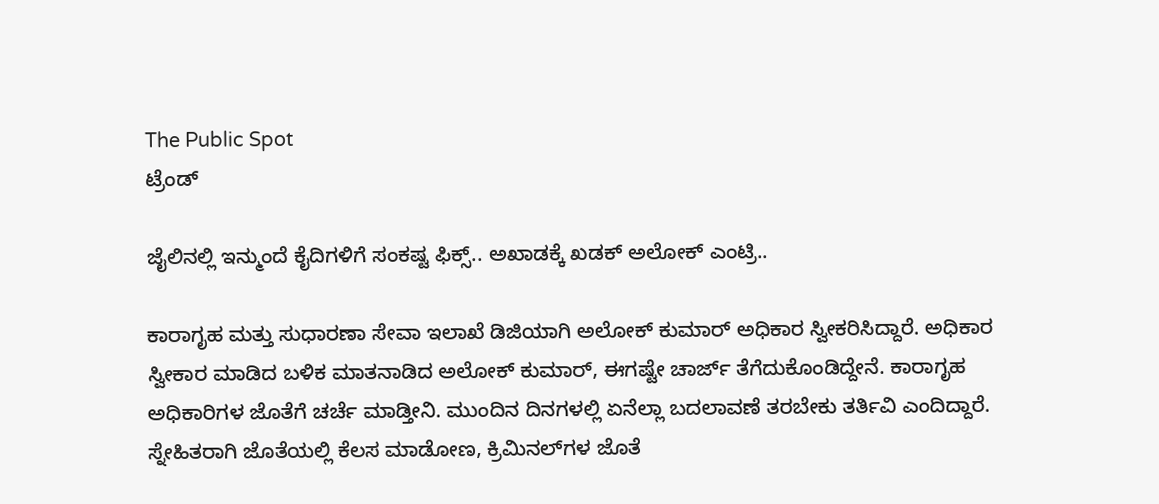The Public Spot
ಟ್ರೆಂಡ್

ಜೈಲಿನಲ್ಲಿ ಇನ್ಮುಂದೆ ಕೈದಿಗಳಿಗೆ ಸಂಕಷ್ಟ ಫಿಕ್ಸ್.. ಅಖಾಡಕ್ಕೆ ಖಡಕ್ ಅಲೋಕ್ ಎಂಟ್ರಿ..

ಕಾರಾಗೃಹ ಮತ್ತು ಸುಧಾರಣಾ ಸೇವಾ ಇಲಾಖೆ ಡಿಜಿಯಾಗಿ ಅಲೋಕ್ ಕುಮಾರ್ ಅಧಿಕಾರ ಸ್ವೀಕರಿಸಿದ್ದಾರೆ. ಅಧಿಕಾರ ಸ್ವೀಕಾರ ಮಾಡಿದ ಬಳಿಕ ಮಾತನಾಡಿದ ಅಲೋಕ್ ಕುಮಾರ್, ಈಗಷ್ಟೇ ಚಾರ್ಜ್ ತೆಗೆದುಕೊಂಡಿದ್ದೇನೆ. ಕಾರಾಗೃಹ ಅಧಿಕಾರಿಗಳ ಜೊತೆಗೆ ಚರ್ಚೆ ಮಾಡ್ತೀನಿ. ಮುಂದಿನ ದಿನಗಳಲ್ಲಿ ಏನೆಲ್ಲಾ ಬದಲಾವಣೆ ತರಬೇಕು ತರ್ತಿವಿ ಎಂದಿದ್ದಾರೆ. ಸ್ನೇಹಿತರಾಗಿ ಜೊತೆಯಲ್ಲಿ ಕೆಲಸ ಮಾಡೋಣ, ಕ್ರಿಮಿನಲ್‌ಗಳ ಜೊತೆ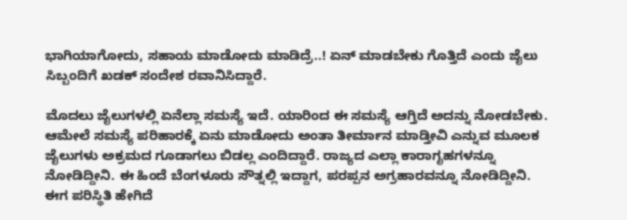ಭಾಗಿಯಾಗೋದು, ಸಹಾಯ ಮಾಡೋದು ಮಾಡಿದ್ರೆ..! ಏನ್ ಮಾಡಬೇಕು ಗೊತ್ತಿದೆ ಎಂದು ಜೈಲು ಸಿಬ್ಬಂದಿಗೆ ಖಡಕ್‌ ಸಂದೇಶ ರವಾನಿಸಿದ್ದಾರೆ.

ಮೊದಲು ಜೈಲುಗಳಲ್ಲಿ ಏನೆಲ್ಲಾ ಸಮಸ್ಯೆ ಇದೆ. ಯಾರಿಂದ ಈ ಸಮಸ್ಯೆ ಆಗ್ತಿದೆ ಅದನ್ನು ನೋಡಬೇಕು. ಆಮೇಲೆ ಸಮಸ್ಯೆ ಪರಿಹಾರಕ್ಕೆ ಏನು ಮಾಡೋದು ಅಂತಾ ತೀರ್ಮಾನ ಮಾಡ್ತೀವಿ ಎನ್ನುವ ಮೂಲಕ ಜೈಲುಗಳು ಅಕ್ರಮದ ಗೂಡಾಗಲು ಬಿಡಲ್ಲ ಎಂದಿದ್ದಾರೆ. ರಾಜ್ಯದ ಎಲ್ಲಾ ಕಾರಾಗೃಹಗಳನ್ನೂ ನೋಡಿದ್ದೀನಿ. ಈ ಹಿಂದೆ ಬೆಂಗಳೂರು ಸೌತ್ನಲ್ಲಿ ಇದ್ದಾಗ, ಪರಪ್ಪನ ಅಗ್ರಹಾರವನ್ನೂ ನೋಡಿದ್ದೀನಿ. ಈಗ ಪರಿಸ್ಥಿತಿ ಹೇಗಿದೆ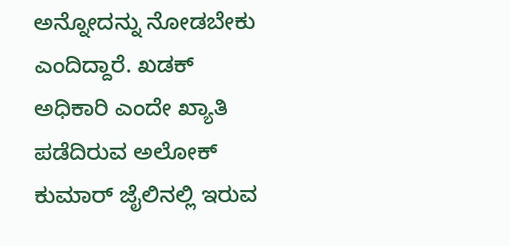ಅನ್ನೋದನ್ನು ನೋಡಬೇಕು ಎಂದಿದ್ದಾರೆ. ಖಡಕ್ ಅಧಿಕಾರಿ ಎಂದೇ ಖ್ಯಾತಿ ಪಡೆದಿರುವ ಅಲೋಕ್ ಕುಮಾರ್ ಜೈಲಿನಲ್ಲಿ ಇರುವ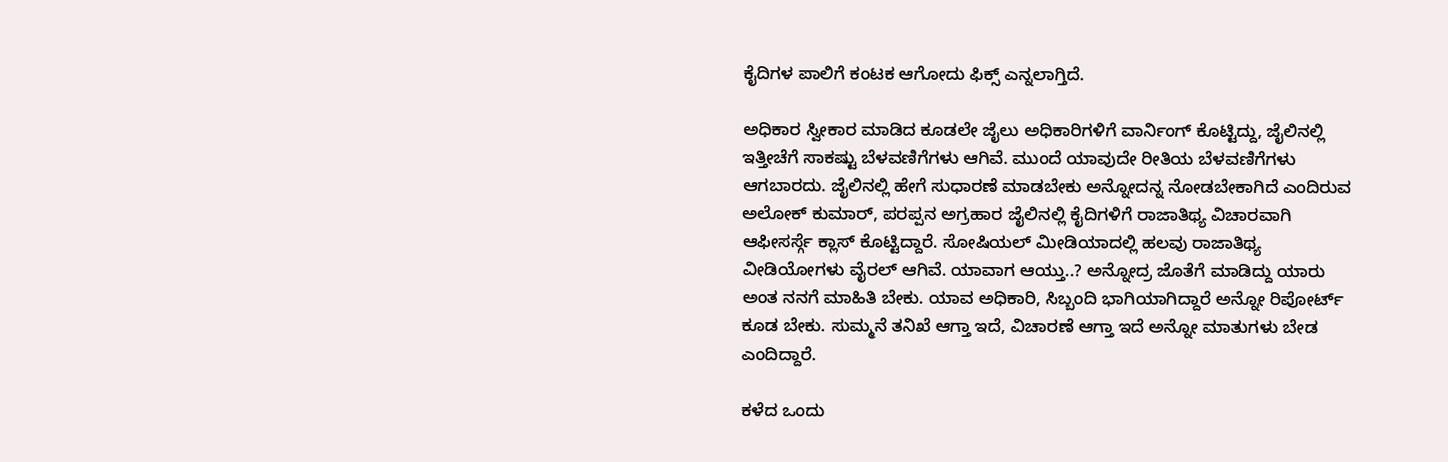ಕೈದಿಗಳ ಪಾಲಿಗೆ ಕಂಟಕ ಆಗೋದು ಫಿಕ್ಸ್ ಎನ್ನಲಾಗ್ತಿದೆ.

ಅಧಿಕಾರ ಸ್ವೀಕಾರ ಮಾಡಿದ ಕೂಡಲೇ ಜೈಲು ಅಧಿಕಾರಿಗಳಿಗೆ ವಾರ್ನಿಂಗ್ ಕೊಟ್ಟಿದ್ದು, ಜೈಲಿನಲ್ಲಿ ಇತ್ತೀಚೆಗೆ ಸಾಕಷ್ಟು ಬೆಳವಣಿಗೆಗಳು ಆಗಿವೆ. ಮುಂದೆ ಯಾವುದೇ ರೀತಿಯ ಬೆಳವಣಿಗೆಗಳು ಆಗಬಾರದು. ಜೈಲಿನಲ್ಲಿ ಹೇಗೆ ಸುಧಾರಣೆ ಮಾಡಬೇಕು ಅನ್ನೋದನ್ನ ನೋಡಬೇಕಾಗಿದೆ ಎಂದಿರುವ ಅಲೋಕ್ ಕುಮಾರ್, ಪರಪ್ಪನ ಅಗ್ರಹಾರ ಜೈಲಿನಲ್ಲಿ ಕೈದಿಗಳಿಗೆ ರಾಜಾತಿಥ್ಯ ವಿಚಾರವಾಗಿ ಆಫೀಸರ್ಸ್ಗೆ ಕ್ಲಾಸ್‌ ಕೊಟ್ಟಿದ್ದಾರೆ. ಸೋಷಿಯಲ್ ಮೀಡಿಯಾದಲ್ಲಿ ಹಲವು ರಾಜಾತಿಥ್ಯ ವೀಡಿಯೋಗಳು ವೈರಲ್ ಆಗಿವೆ. ಯಾವಾಗ ಆಯ್ತು..? ಅನ್ನೋದ್ರ ಜೊತೆಗೆ ಮಾಡಿದ್ದು ಯಾರು ಅಂತ ನನಗೆ ಮಾಹಿತಿ ಬೇಕು. ಯಾವ ಅಧಿಕಾರಿ, ಸಿಬ್ಬಂದಿ ಭಾಗಿಯಾಗಿದ್ದಾರೆ ಅನ್ನೋ ರಿಪೋರ್ಟ್ ಕೂಡ ಬೇಕು. ಸುಮ್ಮನೆ ತನಿಖೆ ಆಗ್ತಾ ಇದೆ, ವಿಚಾರಣೆ ಆಗ್ತಾ ಇದೆ ಅನ್ನೋ ಮಾತುಗಳು ಬೇಡ ಎಂದಿದ್ದಾರೆ.

ಕಳೆದ ಒಂದು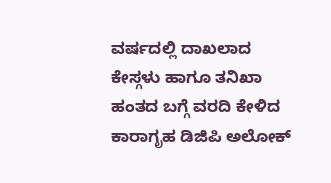ವರ್ಷದಲ್ಲಿ ದಾಖಲಾದ ಕೇಸ್ಗಳು ಹಾಗೂ ತನಿಖಾ ಹಂತದ ಬಗ್ಗೆ ವರದಿ ಕೇಳಿದ ಕಾರಾಗೃಹ ಡಿಜಿಪಿ ಅಲೋಕ್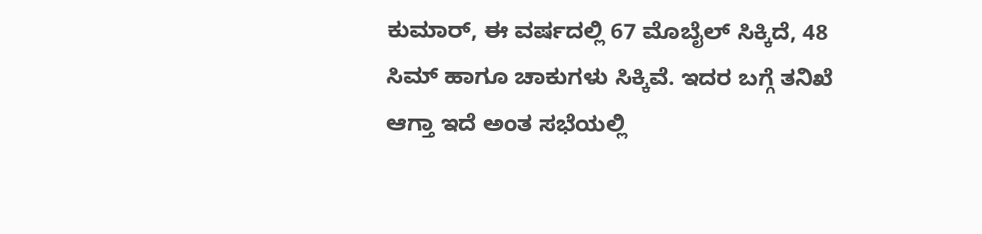ಕುಮಾರ್, ಈ ವರ್ಷದಲ್ಲಿ 67 ಮೊಬೈಲ್ ಸಿಕ್ಕಿದೆ, 48 ಸಿಮ್ ಹಾಗೂ ಚಾಕುಗಳು ಸಿಕ್ಕಿವೆ. ಇದರ ಬಗ್ಗೆ ತನಿಖೆ ಆಗ್ತಾ ಇದೆ ಅಂತ ಸಭೆಯಲ್ಲಿ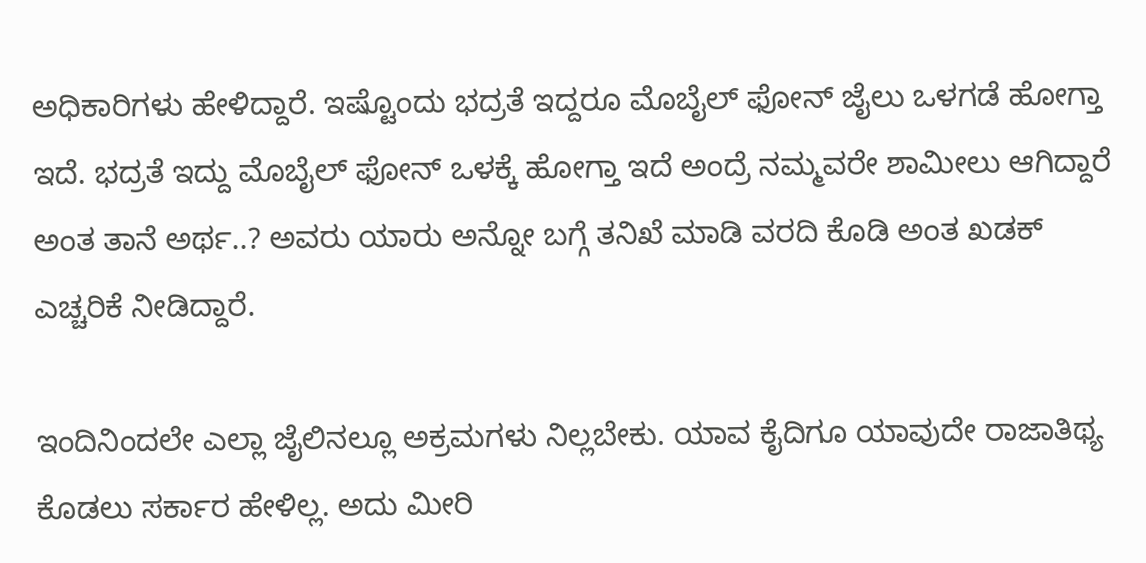ಅಧಿಕಾರಿಗಳು ಹೇಳಿದ್ದಾರೆ. ಇಷ್ಟೊಂದು ಭದ್ರತೆ ಇದ್ದರೂ ಮೊಬೈಲ್ ಫೋನ್ ಜೈಲು ಒಳಗಡೆ ಹೋಗ್ತಾ ಇದೆ. ಭದ್ರತೆ ಇದ್ದು ಮೊಬೈಲ್ ಫೋನ್ ಒಳಕ್ಕೆ ಹೋಗ್ತಾ ಇದೆ ಅಂದ್ರೆ ನಮ್ಮವರೇ ಶಾಮೀಲು‌ ಆಗಿದ್ದಾರೆ ಅಂತ ತಾನೆ ಅರ್ಥ..? ಅವರು ಯಾರು ಅನ್ನೋ ಬಗ್ಗೆ ತನಿಖೆ ಮಾಡಿ ವರದಿ ಕೊಡಿ ಅಂತ ಖಡಕ್ ಎಚ್ಚರಿಕೆ ನೀಡಿದ್ದಾರೆ.

ಇಂದಿನಿಂದಲೇ ಎಲ್ಲಾ ಜೈಲಿನಲ್ಲೂ ಅಕ್ರಮಗಳು‌ ನಿಲ್ಲಬೇಕು. ಯಾವ ಕೈದಿಗೂ ಯಾವುದೇ ರಾಜಾತಿಥ್ಯ ಕೊಡಲು ಸರ್ಕಾರ ಹೇಳಿಲ್ಲ. ಅದು ಮೀರಿ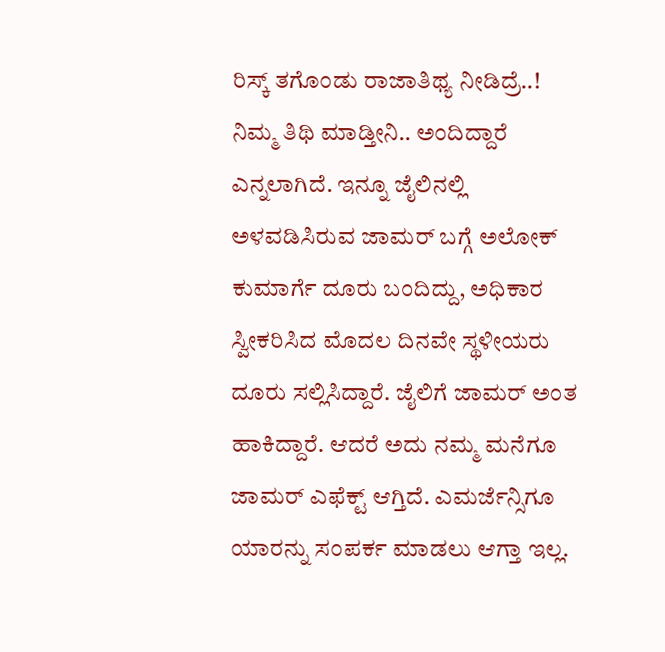ರಿಸ್ಕ್ ತಗೊಂಡು ರಾಜಾತಿಥ್ಯ ನೀಡಿದ್ರೆ..! ನಿಮ್ಮ ತಿಥಿ ಮಾಡ್ತೀನಿ‌.. ಅಂದಿದ್ದಾರೆ ಎನ್ನಲಾಗಿದೆ. ಇನ್ನೂ ಜೈಲಿನಲ್ಲಿ ಅಳವಡಿಸಿರುವ ಜಾಮರ್ ಬಗ್ಗೆ ಅಲೋಕ್ ಕುಮಾರ್ಗೆ ದೂರು ಬಂದಿದ್ದು, ಅಧಿಕಾರ ಸ್ವೀಕರಿಸಿದ ಮೊದಲ ದಿನವೇ ಸ್ಥಳೀಯರು ದೂರು ಸಲ್ಲಿಸಿದ್ದಾರೆ. ಜೈಲಿಗೆ ಜಾಮರ್ ಅಂತ ಹಾಕಿದ್ದಾರೆ. ಆದರೆ ಅದು ನಮ್ಮ ಮನೆಗೂ ಜಾಮರ್ ಎಫೆಕ್ಟ್ ಆಗ್ತಿದೆ. ಎಮರ್ಜೆನ್ಸಿಗೂ ಯಾರನ್ನು ಸಂಪರ್ಕ ಮಾಡಲು ಆಗ್ತಾ ಇಲ್ಲ.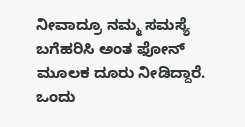ನೀವಾದ್ರೂ ನಮ್ಮ ಸಮಸ್ಯೆ ಬಗೆಹರಿಸಿ ಅಂತ ಫೋನ್ ಮೂಲಕ ದೂರು ನೀಡಿದ್ದಾರೆ. ಒಂದು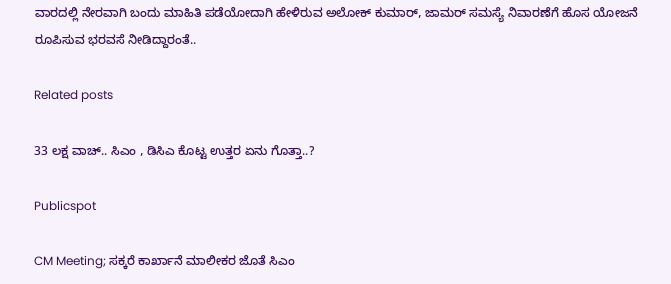ವಾರದಲ್ಲಿ ನೇರವಾಗಿ ಬಂದು‌ ಮಾಹಿತಿ ಪಡೆಯೋದಾಗಿ ಹೇಳಿರುವ ಅಲೋಕ್ ಕುಮಾರ್, ಜಾಮರ್ ಸಮಸ್ಯೆ ನಿವಾರಣೆಗೆ ಹೊಸ ಯೋಜನೆ ರೂಪಿಸುವ ಭರವಸೆ ನೀಡಿದ್ದಾರಂತೆ..

Related posts

33 ಲಕ್ಷ ವಾಚ್.. ಸಿಎಂ , ಡಿಸಿಎ ಕೊಟ್ಟ ಉತ್ತರ ಏನು ಗೊತ್ತಾ..?

Publicspot

CM Meeting; ಸಕ್ಕರೆ ಕಾರ್ಖಾನೆ ಮಾಲೀಕರ ಜೊತೆ ಸಿಎಂ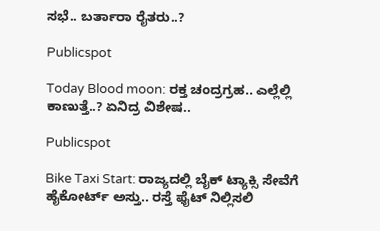ಸಭೆ.. ಬರ್ತಾರಾ ರೈತರು..?

Publicspot

Today Blood moon: ರಕ್ತ ಚಂದ್ರಗ್ರಹ.. ಎಲ್ಲೆಲ್ಲಿ ಕಾಣುತ್ತೆ..? ಏನಿದ್ರ ವಿಶೇಷ..

Publicspot

Bike Taxi Start: ರಾಜ್ಯದಲ್ಲಿ ಬೈಕ್ ಟ್ಯಾಕ್ಸಿ ಸೇವೆಗೆ ಹೈಕೋರ್ಟ್ ಅಸ್ತು.. ರಸ್ತೆ ಫೈಟ್ ನಿಲ್ಲಿಸಲಿ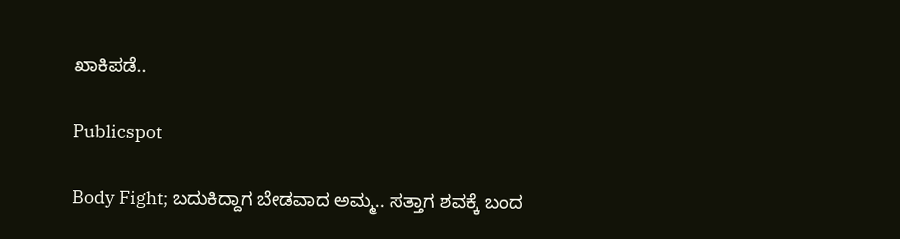ಖಾಕಿಪಡೆ..

Publicspot

Body Fight; ಬದುಕಿದ್ದಾಗ ಬೇಡವಾದ ಅಮ್ಮ.. ಸತ್ತಾಗ ಶವಕ್ಕೆ ಬಂದ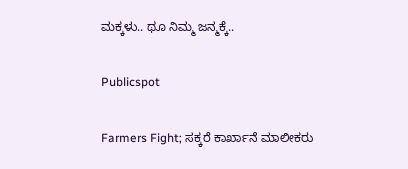ಮಕ್ಕಳು.. ಥೂ ನಿಮ್ಮ ಜನ್ಮಕ್ಕೆ..

Publicspot

Farmers Fight; ಸಕ್ಕರೆ ಕಾರ್ಖಾನೆ ಮಾಲೀಕರು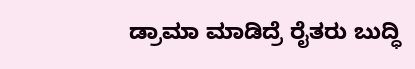ಡ್ರಾಮಾ ಮಾಡಿದ್ರೆ ರೈತರು ಬುದ್ಧಿ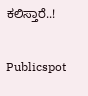ಕಲಿಸ್ತಾರೆ..!

Publicspot